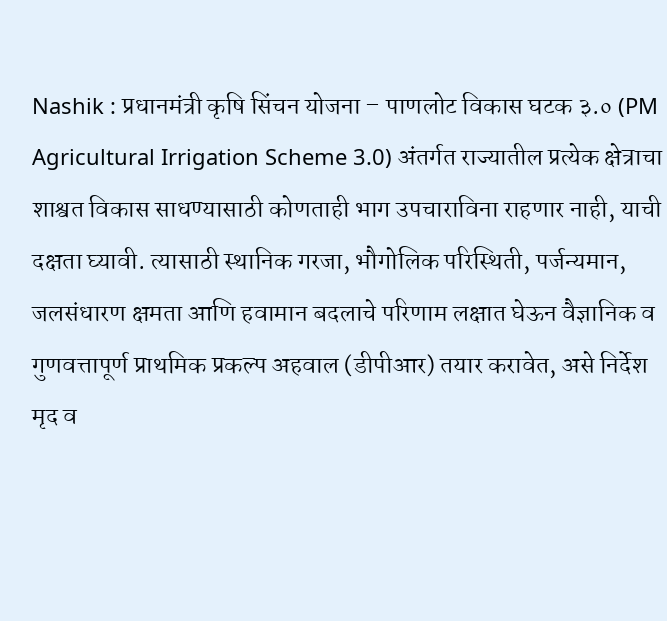Nashik : प्रधानमंत्री कृषि सिंचन योजना – पाणलोट विकास घटक ३.० (PM Agricultural Irrigation Scheme 3.0) अंतर्गत राज्यातील प्रत्येक क्षेत्राचा शाश्वत विकास साधण्यासाठी कोणताही भाग उपचाराविना राहणार नाही, याची दक्षता घ्यावी. त्यासाठी स्थानिक गरजा, भौगोलिक परिस्थिती, पर्जन्यमान, जलसंधारण क्षमता आणि हवामान बदलाचे परिणाम लक्षात घेऊन वैज्ञानिक व गुणवत्तापूर्ण प्राथमिक प्रकल्प अहवाल (डीपीआर) तयार करावेत, असे निर्देश मृद व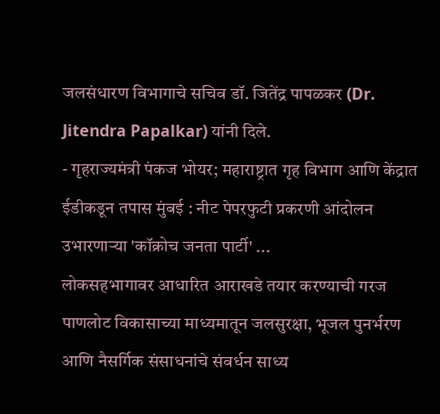जलसंधारण विभागाचे सचिव डॉ. जितेंद्र पापळकर (Dr. Jitendra Papalkar) यांनी दिले.
- गृहराज्यमंत्री पंकज भोयर; महाराष्ट्रात गृह विभाग आणि केंद्रात ईडीकडून तपास मुंबई : नीट पेपरफुटी प्रकरणी आंदोलन उभारणाऱ्या 'कॉक्रोच जनता पार्टी' ...
लोकसहभागावर आधारित आराखडे तयार करण्याची गरज
पाणलोट विकासाच्या माध्यमातून जलसुरक्षा, भूजल पुनर्भरण आणि नैसर्गिक संसाधनांचे संवर्धन साध्य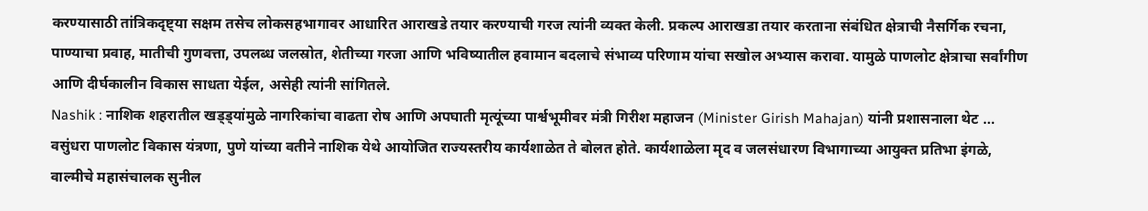करण्यासाठी तांत्रिकदृष्ट्या सक्षम तसेच लोकसहभागावर आधारित आराखडे तयार करण्याची गरज त्यांनी व्यक्त केली. प्रकल्प आराखडा तयार करताना संबंधित क्षेत्राची नैसर्गिक रचना, पाण्याचा प्रवाह, मातीची गुणवत्ता, उपलब्ध जलस्रोत, शेतीच्या गरजा आणि भविष्यातील हवामान बदलाचे संभाव्य परिणाम यांचा सखोल अभ्यास करावा. यामुळे पाणलोट क्षेत्राचा सर्वांगीण आणि दीर्घकालीन विकास साधता येईल, असेही त्यांनी सांगितले.
Nashik : नाशिक शहरातील खड्ड्यांमुळे नागरिकांचा वाढता रोष आणि अपघाती मृत्यूंच्या पार्श्वभूमीवर मंत्री गिरीश महाजन (Minister Girish Mahajan) यांनी प्रशासनाला थेट ...
वसुंधरा पाणलोट विकास यंत्रणा, पुणे यांच्या वतीने नाशिक येथे आयोजित राज्यस्तरीय कार्यशाळेत ते बोलत होते. कार्यशाळेला मृद व जलसंधारण विभागाच्या आयुक्त प्रतिभा इंगळे, वाल्मीचे महासंचालक सुनील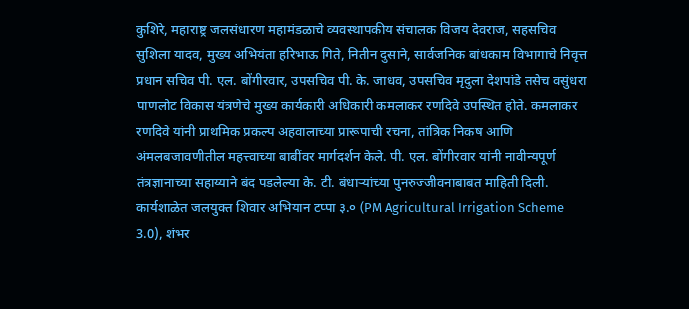कुशिरे, महाराष्ट्र जलसंधारण महामंडळाचे व्यवस्थापकीय संचालक विजय देवराज, सहसचिव सुशिला यादव, मुख्य अभियंता हरिभाऊ गिते, नितीन दुसाने, सार्वजनिक बांधकाम विभागाचे निवृत्त प्रधान सचिव पी. एल. बोंगीरवार, उपसचिव पी. के. जाधव, उपसचिव मृदुला देशपांडे तसेच वसुंधरा पाणलोट विकास यंत्रणेचे मुख्य कार्यकारी अधिकारी कमलाकर रणदिवे उपस्थित होते. कमलाकर रणदिवे यांनी प्राथमिक प्रकल्प अहवालाच्या प्रारूपाची रचना, तांत्रिक निकष आणि अंमलबजावणीतील महत्त्वाच्या बाबींवर मार्गदर्शन केले. पी. एल. बोंगीरवार यांनी नावीन्यपूर्ण तंत्रज्ञानाच्या सहाय्याने बंद पडलेल्या के. टी. बंधाऱ्यांच्या पुनरुज्जीवनाबाबत माहिती दिली. कार्यशाळेत जलयुक्त शिवार अभियान टप्पा ३.० (PM Agricultural Irrigation Scheme 3.0), शंभर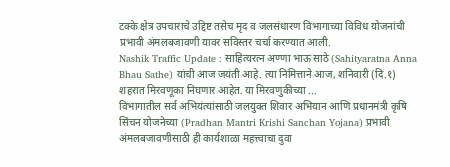टक्के क्षेत्र उपचाराचे उद्दिष्ट तसेच मृद व जलसंधारण विभागाच्या विविध योजनांची प्रभावी अंमलबजावणी यावर सविस्तर चर्चा करण्यात आली.
Nashik Traffic Update : साहित्यरत्न अण्णा भाऊ साठे (Sahityaratna Anna Bhau Sathe) यांची आज जयंती आहे. त्या निमित्ताने आज, शनिवारी (दि.१) शहरात मिरवणूका निघणार आहेत. या मिरवणुकीच्या ...
विभागातील सर्व अभियंत्यांसाठी जलयुक्त शिवार अभियान आणि प्रधानमंत्री कृषि सिंचन योजनेच्या (Pradhan Mantri Krishi Sanchan Yojana) प्रभावी अंमलबजावणीसाठी ही कार्यशाळा महत्त्वाचा दुवा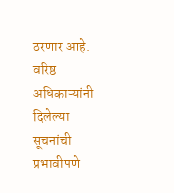ठरणार आहे. वरिष्ठ अधिकाऱ्यांनी दिलेल्या सूचनांची प्रभावीपणे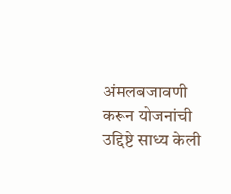अंमलबजावणी करून योजनांची उद्दिष्टे साध्य केली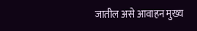जातील असे आवाहन मुख्य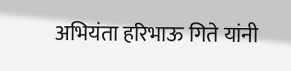अभियंता हरिभाऊ गिते यांनी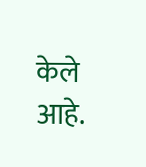केले आहे.